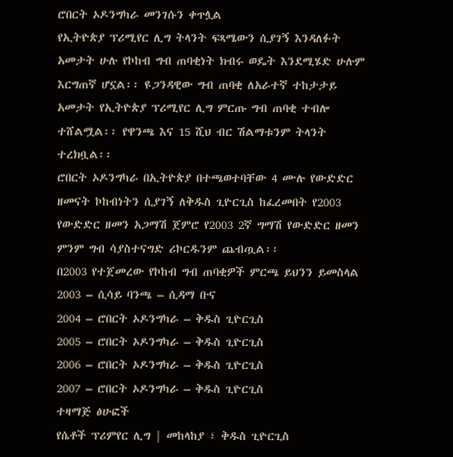ሮበርት ኦዶንግካራ መንገሱን ቀጥሏል
የኢትዮጵያ ፕሪሚየር ሊግ ትላንት ፍጻሜውን ሲያገኝ እንዳለፉት አመታት ሁሉ የኮከብ ግብ ጠባቂነት ክብሩ ወዴት እንደሚሄድ ሁሉም እርግጠኛ ሆኗል፡፡ ዩጋንዳዊው ግብ ጠባቂ ለአራተኛ ተከታታይ አመታት የኢትዮጵያ ፕሪሚየር ሊግ ምርጡ ግብ ጠባቂ ተብሎ ተሸልሟል፡፡ የዋንጫ እና 15 ሺህ ብር ሽልማቱንም ትላንት ተረክቧል፡፡
ሮበርት ኦዶንግካራ በኢትዮጵያ በተጫወተባቸው 4 ሙሉ የውድድር ዘመናት ኮከብነትን ሲያገኝ ለቅዱስ ጊዮርጊስ ከፈረመበት የ2003 የውድድር ዘመን አጋማሽ ጀምሮ የ2003 2ኛ ግማሽ የውድድር ዘመን ምንም ግብ ሳያስተናግድ ሪኮርዱንም ጨብጧል፡፡
በ2003 የተጀመረው የኮከብ ግብ ጠባቂዎች ምርጫ ይህንን ይመስላል
2003 – ሲሳይ ባንጫ – ሲዳማ ቡና
2004 – ሮበርት ኦዶንግካራ – ቅዱስ ጊዮርጊስ
2005 – ሮበርት ኦዶንግካራ – ቅዱስ ጊዮርጊስ
2006 – ሮበርት ኦዶንግካራ – ቅዱስ ጊዮርጊስ
2007 – ሮበርት ኦዶንግካራ – ቅዱስ ጊዮርጊስ
ተዛማጅ ፅሁፎች
የሴቶች ፕሪምየር ሊግ | መከላከያ ፣ ቅዱስ ጊዮርጊስ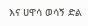እና ሀዋሳ ወሳኝ ድል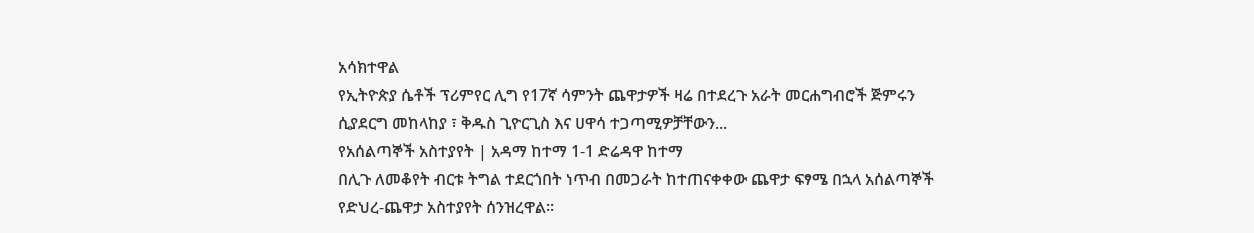አሳክተዋል
የኢትዮጵያ ሴቶች ፕሪምየር ሊግ የ17ኛ ሳምንት ጨዋታዎች ዛሬ በተደረጉ አራት መርሐግብሮች ጅምሩን ሲያደርግ መከላከያ ፣ ቅዱስ ጊዮርጊስ እና ሀዋሳ ተጋጣሚዎቻቸውን...
የአሰልጣኞች አስተያየት | አዳማ ከተማ 1-1 ድሬዳዋ ከተማ
በሊጉ ለመቆየት ብርቱ ትግል ተደርጎበት ነጥብ በመጋራት ከተጠናቀቀው ጨዋታ ፍፃሜ በኋላ አሰልጣኞች የድህረ-ጨዋታ አስተያየት ሰንዝረዋል፡፡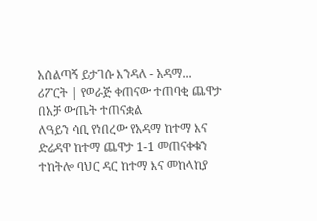አሰልጣኝ ይታገሱ እንዳለ - አዳማ...
ሪፖርት | የወራጅ ቀጠናው ተጠባቂ ጨዋታ በአቻ ውጤት ተጠናቋል
ለዓይን ሳቢ የነበረው የአዳማ ከተማ እና ድሬዳዋ ከተማ ጨዋታ 1-1 መጠናቀቁን ተከትሎ ባህር ዳር ከተማ እና መከላከያ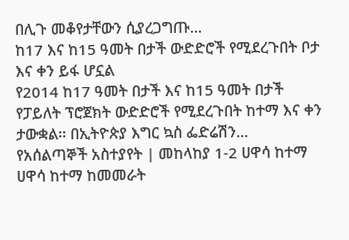በሊጉ መቆየታቸውን ሲያረጋግጡ...
ከ17 እና ከ15 ዓመት በታች ውድድሮች የሚደረጉበት ቦታ እና ቀን ይፋ ሆኗል
የ2014 ከ17 ዓመት በታች እና ከ15 ዓመት በታች የፓይለት ፕሮጀክት ውድድሮች የሚደረጉበት ከተማ እና ቀን ታውቋል፡፡ በኢትዮጵያ እግር ኳስ ፌድሬሽን...
የአሰልጣኞች አስተያየት | መከላከያ 1-2 ሀዋሳ ከተማ
ሀዋሳ ከተማ ከመመራት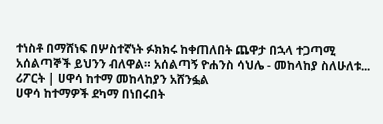ተነስቶ በማሸነፍ በሦስተኛነት ፉክክሩ ከቀጠለበት ጨዋታ በኋላ ተጋጣሚ አሰልጣኞች ይህንን ብለዋል። አሰልጣኝ ዮሐንስ ሳህሌ - መከላከያ ስለሁለቱ...
ሪፖርት | ሀዋሳ ከተማ መከላከያን አሸንፏል
ሀዋሳ ከተማዎች ደካማ በነበሩበት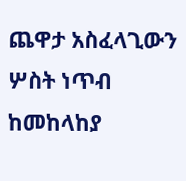ጨዋታ አስፈላጊውን ሦስት ነጥብ ከመከላከያ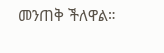መንጠቅ ችለዋል።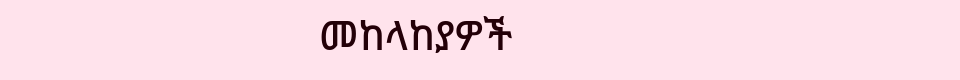መከላከያዎች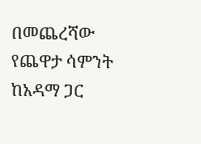በመጨረሻው የጨዋታ ሳምንት ከአዳማ ጋር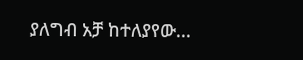ያለግብ አቻ ከተለያየው...